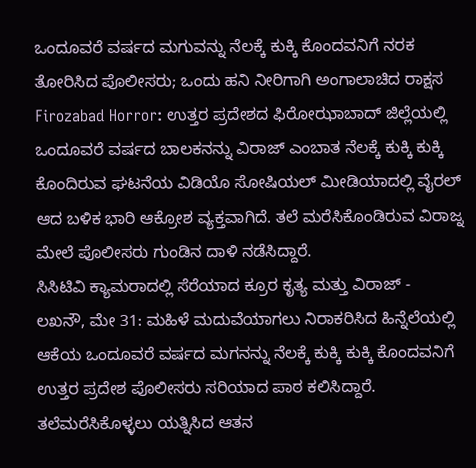ಒಂದೂವರೆ ವರ್ಷದ ಮಗುವನ್ನು ನೆಲಕ್ಕೆ ಕುಕ್ಕಿ ಕೊಂದವನಿಗೆ ನರಕ ತೋರಿಸಿದ ಪೊಲೀಸರು; ಒಂದು ಹನಿ ನೀರಿಗಾಗಿ ಅಂಗಾಲಾಚಿದ ರಾಕ್ಷಸ
Firozabad Horror: ಉತ್ತರ ಪ್ರದೇಶದ ಫಿರೋಝಾಬಾದ್ ಜಿಲ್ಲೆಯಲ್ಲಿ ಒಂದೂವರೆ ವರ್ಷದ ಬಾಲಕನನ್ನು ವಿರಾಜ್ ಎಂಬಾತ ನೆಲಕ್ಕೆ ಕುಕ್ಕಿ ಕುಕ್ಕಿ ಕೊಂದಿರುವ ಘಟನೆಯ ವಿಡಿಯೊ ಸೋಷಿಯಲ್ ಮೀಡಿಯಾದಲ್ಲಿ ವೈರಲ್ ಆದ ಬಳಿಕ ಭಾರಿ ಆಕ್ರೋಶ ವ್ಯಕ್ತವಾಗಿದೆ. ತಲೆ ಮರೆಸಿಕೊಂಡಿರುವ ವಿರಾಜ್ನ ಮೇಲೆ ಪೊಲೀಸರು ಗುಂಡಿನ ದಾಳಿ ನಡೆಸಿದ್ದಾರೆ.
ಸಿಸಿಟಿವಿ ಕ್ಯಾಮರಾದಲ್ಲಿ ಸೆರೆಯಾದ ಕ್ರೂರ ಕೃತ್ಯ ಮತ್ತು ವಿರಾಜ್ -
ಲಖನೌ, ಮೇ 31: ಮಹಿಳೆ ಮದುವೆಯಾಗಲು ನಿರಾಕರಿಸಿದ ಹಿನ್ನೆಲೆಯಲ್ಲಿ ಆಕೆಯ ಒಂದೂವರೆ ವರ್ಷದ ಮಗನನ್ನು ನೆಲಕ್ಕೆ ಕುಕ್ಕಿ ಕುಕ್ಕಿ ಕೊಂದವನಿಗೆ ಉತ್ತರ ಪ್ರದೇಶ ಪೊಲೀಸರು ಸರಿಯಾದ ಪಾಠ ಕಲಿಸಿದ್ದಾರೆ. ತಲೆಮರೆಸಿಕೊಳ್ಳಲು ಯತ್ನಿಸಿದ ಆತನ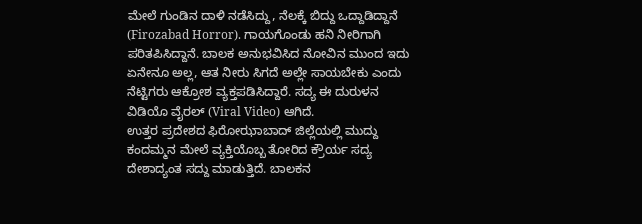ಮೇಲೆ ಗುಂಡಿನ ದಾಳಿ ನಡೆಸಿದ್ದು, ನೆಲಕ್ಕೆ ಬಿದ್ದು ಒದ್ದಾಡಿದ್ದಾನೆ (Firozabad Horror). ಗಾಯಗೊಂಡು ಹನಿ ನೀರಿಗಾಗಿ ಪರಿತಪಿಸಿದ್ದಾನೆ. ಬಾಲಕ ಅನುಭವಿಸಿದ ನೋವಿನ ಮುಂದ ಇದು ಏನೇನೂ ಅಲ್ಲ, ಆತ ನೀರು ಸಿಗದೆ ಅಲ್ಲೇ ಸಾಯಬೇಕು ಎಂದು ನೆಟ್ಟಿಗರು ಆಕ್ರೋಶ ವ್ಯಕ್ತಪಡಿಸಿದ್ದಾರೆ. ಸದ್ಯ ಈ ದುರುಳನ ವಿಡಿಯೊ ವೈರಲ್ (Viral Video) ಆಗಿದೆ.
ಉತ್ತರ ಪ್ರದೇಶದ ಫಿರೋಝಾಬಾದ್ ಜಿಲ್ಲೆಯಲ್ಲಿ ಮುದ್ದು ಕಂದಮ್ಮನ ಮೇಲೆ ವ್ಯಕ್ತಿಯೊಬ್ಬ ತೋರಿದ ಕ್ರೌರ್ಯ ಸದ್ಯ ದೇಶಾದ್ಯಂತ ಸದ್ದು ಮಾಡುತ್ತಿದೆ. ಬಾಲಕನ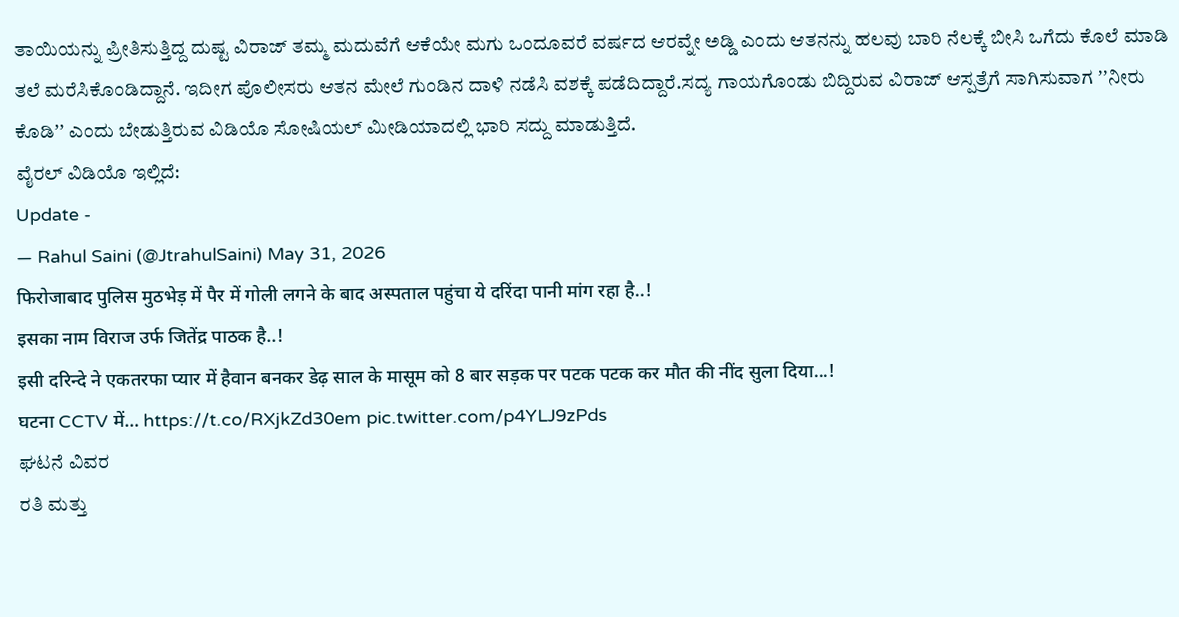ತಾಯಿಯನ್ನು ಪ್ರೀತಿಸುತ್ತಿದ್ದ ದುಷ್ಟ ವಿರಾಜ್ ತಮ್ಮ ಮದುವೆಗೆ ಆಕೆಯೇ ಮಗು ಒಂದೂವರೆ ವರ್ಷದ ಆರವ್ನೇ ಅಡ್ಡಿ ಎಂದು ಆತನನ್ನು ಹಲವು ಬಾರಿ ನೆಲಕ್ಕೆ ಬೀಸಿ ಒಗೆದು ಕೊಲೆ ಮಾಡಿ ತಲೆ ಮರೆಸಿಕೊಂಡಿದ್ದಾನೆ. ಇದೀಗ ಪೊಲೀಸರು ಆತನ ಮೇಲೆ ಗುಂಡಿನ ದಾಳಿ ನಡೆಸಿ ವಶಕ್ಕೆ ಪಡೆದಿದ್ದಾರೆ.ಸದ್ಯ ಗಾಯಗೊಂಡು ಬಿದ್ದಿರುವ ವಿರಾಜ್ ಆಸ್ಪತ್ರೆಗೆ ಸಾಗಿಸುವಾಗ ʼʼನೀರು ಕೊಡಿʼʼ ಎಂದು ಬೇಡುತ್ತಿರುವ ವಿಡಿಯೊ ಸೋಷಿಯಲ್ ಮೀಡಿಯಾದಲ್ಲಿ ಭಾರಿ ಸದ್ದು ಮಾಡುತ್ತಿದೆ.
ವೈರಲ್ ವಿಡಿಯೊ ಇಲ್ಲಿದೆ:
Update -
— Rahul Saini (@JtrahulSaini) May 31, 2026
फिरोजाबाद पुलिस मुठभेड़ में पैर में गोली लगने के बाद अस्पताल पहुंचा ये दरिंदा पानी मांग रहा है..!
इसका नाम विराज उर्फ जितेंद्र पाठक है..!
इसी दरिन्दे ने एकतरफा प्यार में हैवान बनकर डेढ़ साल के मासूम को 8 बार सड़क पर पटक पटक कर मौत की नींद सुला दिया...!
घटना CCTV में… https://t.co/RXjkZd30em pic.twitter.com/p4YLJ9zPds
ಘಟನೆ ವಿವರ
ರತಿ ಮತ್ತು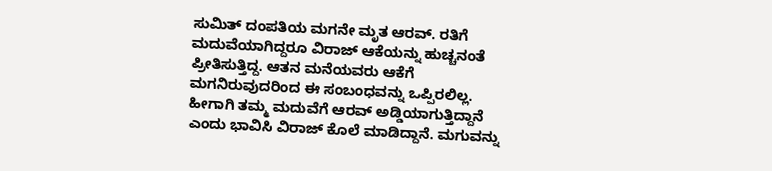ಸುಮಿತ್ ದಂಪತಿಯ ಮಗನೇ ಮೃತ ಆರವ್. ರತಿಗೆ ಮದುವೆಯಾಗಿದ್ದರೂ ವಿರಾಜ್ ಆಕೆಯನ್ನು ಹುಚ್ಚನಂತೆ ಪ್ರೀತಿಸುತ್ತಿದ್ದ. ಆತನ ಮನೆಯವರು ಆಕೆಗೆ ಮಗನಿರುವುದರಿಂದ ಈ ಸಂಬಂಧವನ್ನು ಒಪ್ಪಿರಲಿಲ್ಲ. ಹೀಗಾಗಿ ತಮ್ಮ ಮದುವೆಗೆ ಆರವ್ ಅಡ್ಡಿಯಾಗುತ್ತಿದ್ದಾನೆ ಎಂದು ಭಾವಿಸಿ ವಿರಾಜ್ ಕೊಲೆ ಮಾಡಿದ್ದಾನೆ. ಮಗುವನ್ನು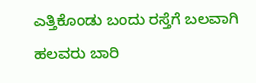ಎತ್ತಿಕೊಂಡು ಬಂದು ರಸ್ತೆಗೆ ಬಲವಾಗಿ ಹಲವರು ಬಾರಿ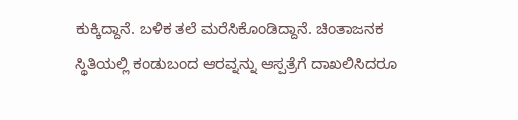ಕುಕ್ಕಿದ್ದಾನೆ. ಬಳಿಕ ತಲೆ ಮರೆಸಿಕೊಂಡಿದ್ದಾನೆ. ಚಿಂತಾಜನಕ ಸ್ಥಿತಿಯಲ್ಲಿ ಕಂಡುಬಂದ ಆರವ್ನನ್ನು ಆಸ್ಪತ್ರೆಗೆ ದಾಖಲಿಸಿದರೂ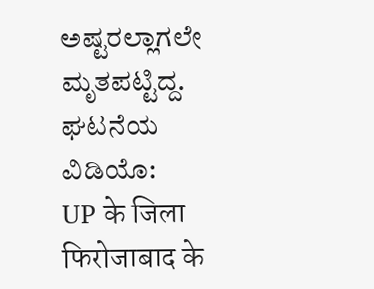ಅಷ್ಟರಲ್ಲಾಗಲೇ ಮೃತಪಟ್ಟಿದ್ದ.
ಘಟನೆಯ ವಿಡಿಯೊ:
UP के जिला फिरोजाबाद के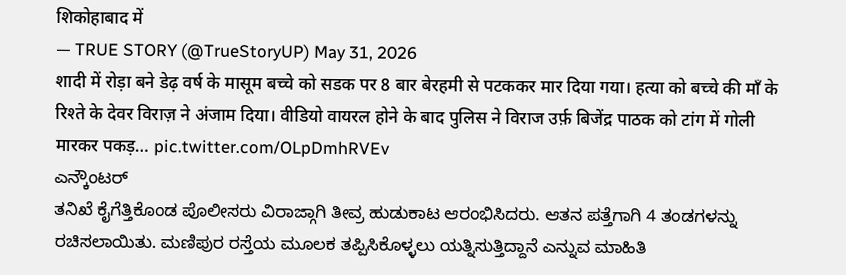शिकोहाबाद में
— TRUE STORY (@TrueStoryUP) May 31, 2026
शादी में रोड़ा बने डेढ़ वर्ष के मासूम बच्चे को सडक पर 8 बार बेरहमी से पटककर मार दिया गया। हत्या को बच्चे की माँ के रिश्ते के देवर विराज़ ने अंजाम दिया। वीडियो वायरल होने के बाद पुलिस ने विराज उर्फ़ बिजेंद्र पाठक को टांग में गोली मारकर पकड़… pic.twitter.com/OLpDmhRVEv
ಎನ್ಕೌಂಟರ್
ತನಿಖೆ ಕೈಗೆತ್ತಿಕೊಂಡ ಪೊಲೀಸರು ವಿರಾಜ್ಗಾಗಿ ತೀವ್ರ ಹುಡುಕಾಟ ಆರಂಭಿಸಿದರು. ಆತನ ಪತ್ತೆಗಾಗಿ 4 ತಂಡಗಳನ್ನು ರಚಿಸಲಾಯಿತು. ಮಣಿಪುರ ರಸ್ತೆಯ ಮೂಲಕ ತಪ್ಪಿಸಿಕೊಳ್ಳಲು ಯತ್ನಿಸುತ್ತಿದ್ದಾನೆ ಎನ್ನುವ ಮಾಹಿತಿ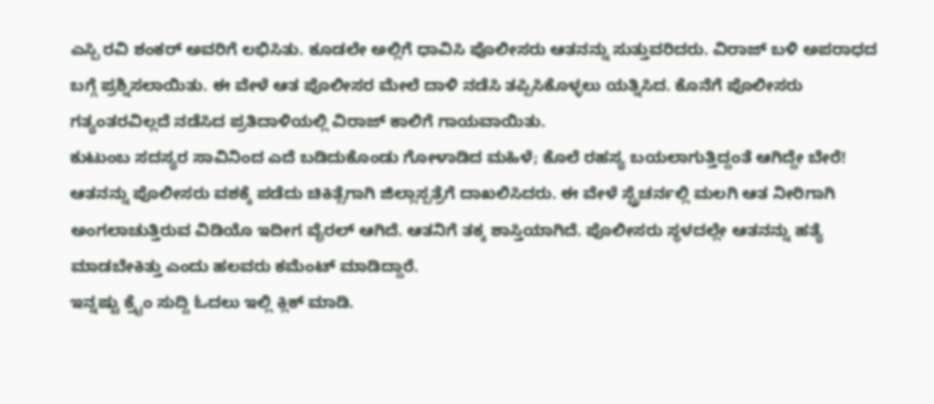ಎಸ್ಪಿ ರವಿ ಶಂಕರ್ ಅವರಿಗೆ ಲಭಿಸಿತು. ಕೂಡಲೇ ಅಲ್ಲಿಗೆ ಧಾವಿಸಿ ಪೊಲೀಸರು ಆತನನ್ನು ಸುತ್ತುವರಿದರು. ವಿರಾಜ್ ಬಳಿ ಅಪರಾಧದ ಬಗ್ಗೆ ಪ್ರಶ್ನಿಸಲಾಯಿತು. ಈ ವೇಳೆ ಆತ ಪೊಲೀಸರ ಮೇಲೆ ದಾಳಿ ನಡೆಸಿ ತಪ್ಪಿಸಿಕೊಳ್ಳಲು ಯತ್ನಿಸಿದ. ಕೊನೆಗೆ ಪೊಲೀಸರು ಗತ್ಯಂತರವಿಲ್ಲದೆ ನಡೆಸಿದ ಪ್ರತಿದಾಳಿಯಲ್ಲಿ ವಿರಾಜ್ ಕಾಲಿಗೆ ಗಾಯವಾಯಿತು.
ಕುಟುಂಬ ಸದಸ್ಯರ ಸಾವಿನಿಂದ ಎದೆ ಬಡಿದುಕೊಂಡು ಗೋಳಾಡಿದ ಮಹಿಳೆ; ಕೊಲೆ ರಹಸ್ಯ ಬಯಲಾಗುತ್ತಿದ್ದಂತೆ ಆಗಿದ್ದೇ ಬೇರೆ!
ಆತನನ್ನು ಪೊಲೀಸರು ವಶಕ್ಕೆ ಪಡೆದು ಚಿಕಿತ್ಸೆಗಾಗಿ ಜಿಲ್ಲಾಸ್ಪತ್ರೆಗೆ ದಾಖಲಿಸಿದರು. ಈ ವೇಳೆ ಸ್ಟ್ರೆಚರ್ನಲ್ಲಿ ಮಲಗಿ ಆತ ನೀರಿಗಾಗಿ ಅಂಗಲಾಚುತ್ತಿರುವ ವಿಡಿಯೊ ಇದೀಗ ವೈರಲ್ ಆಗಿದೆ. ಆತನಿಗೆ ತಕ್ಕ ಶಾಸ್ತಿಯಾಗಿದೆ. ಪೊಲೀಸರು ಸ್ಥಳದಲ್ಲೇ ಆತನನ್ನು ಹತ್ಯೆ ಮಾಡಬೇಕಿತ್ತು ಎಂದು ಹಲವರು ಕಮೆಂಟ್ ಮಾಡಿದ್ದಾರೆ.
ಇನ್ನಷ್ಟು ಕ್ರೈಂ ಸುದ್ದಿ ಓದಲು ಇಲ್ಲಿ ಕ್ಲಿಕ್ ಮಾಡಿ.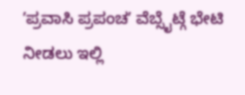ʼಪ್ರವಾಸಿ ಪ್ರಪಂಚʼ ವೆಬ್ಸೈಟ್ಗೆ ಭೇಟಿ ನೀಡಲು ಇಲ್ಲಿ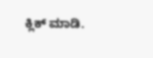ಕ್ಲಿಕ್ ಮಾಡಿ.